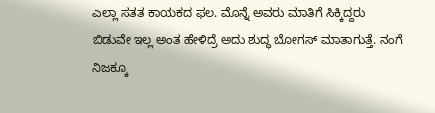ಎಲ್ಲಾ ಸತತ ಕಾಯಕದ ಫಲ. ಮೊನ್ನೆ ಅವರು ಮಾತಿಗೆ ಸಿಕ್ಕಿದ್ದರು
ಬಿಡುವೇ ಇಲ್ಲ ಅಂತ ಹೇಳಿದ್ರೆ ಅದು ಶುದ್ಧ ಬೋಗಸ್ ಮಾತಾಗುತ್ತೆ. ನಂಗೆ ನಿಜಕ್ಕೂ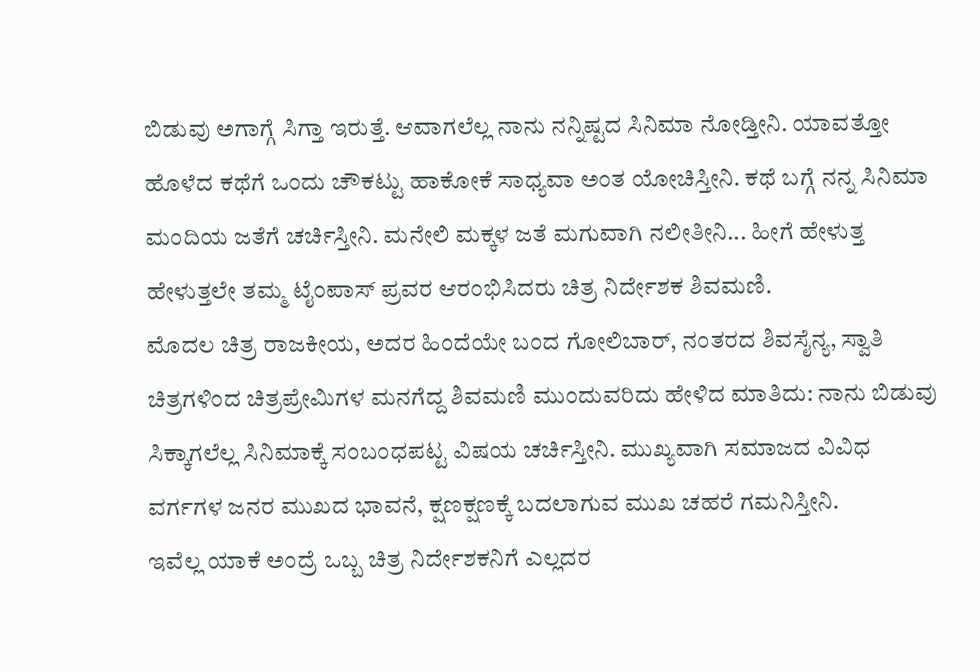ಬಿಡುವು ಅಗಾಗ್ಗೆ ಸಿಗ್ತಾ ಇರುತ್ತೆ. ಆವಾಗಲೆಲ್ಲ ನಾನು ನನ್ನಿಷ್ಟದ ಸಿನಿಮಾ ನೋಡ್ತೀನಿ. ಯಾವತ್ತೋ ಹೊಳೆದ ಕಥೆಗೆ ಒಂದು ಚೌಕಟ್ಟು ಹಾಕೋಕೆ ಸಾಧ್ಯವಾ ಅಂತ ಯೋಚಿಸ್ತೀನಿ. ಕಥೆ ಬಗ್ಗೆ ನನ್ನ ಸಿನಿಮಾ ಮಂದಿಯ ಜತೆಗೆ ಚರ್ಚಿಸ್ತೀನಿ. ಮನೇಲಿ ಮಕ್ಕಳ ಜತೆ ಮಗುವಾಗಿ ನಲೀತೀನಿ... ಹೀಗೆ ಹೇಳುತ್ತ ಹೇಳುತ್ತಲೇ ತಮ್ಮ ಟೈಂಪಾಸ್ ಪ್ರವರ ಆರಂಭಿಸಿದರು ಚಿತ್ರ ನಿರ್ದೇಶಕ ಶಿವಮಣಿ.
ಮೊದಲ ಚಿತ್ರ ರಾಜಕೀಯ, ಅದರ ಹಿಂದೆಯೇ ಬಂದ ಗೋಲಿಬಾರ್, ನಂತರದ ಶಿವಸೈನ್ಯ, ಸ್ವಾತಿ ಚಿತ್ರಗಳಿಂದ ಚಿತ್ರಪ್ರೇಮಿಗಳ ಮನಗೆದ್ದ ಶಿವಮಣಿ ಮುಂದುವರಿದು ಹೇಳಿದ ಮಾತಿದು: ನಾನು ಬಿಡುವು ಸಿಕ್ಕಾಗಲೆಲ್ಲ ಸಿನಿಮಾಕ್ಕೆ ಸಂಬಂಧಪಟ್ಟ ವಿಷಯ ಚರ್ಚಿಸ್ತೀನಿ. ಮುಖ್ಯವಾಗಿ ಸಮಾಜದ ವಿವಿಧ ವರ್ಗಗಳ ಜನರ ಮುಖದ ಭಾವನೆ, ಕ್ಷಣಕ್ಷಣಕ್ಕೆ ಬದಲಾಗುವ ಮುಖ ಚಹರೆ ಗಮನಿಸ್ತೀನಿ.
ಇವೆಲ್ಲ ಯಾಕೆ ಅಂದ್ರೆ ಒಬ್ಬ ಚಿತ್ರ ನಿರ್ದೇಶಕನಿಗೆ ಎಲ್ಲದರ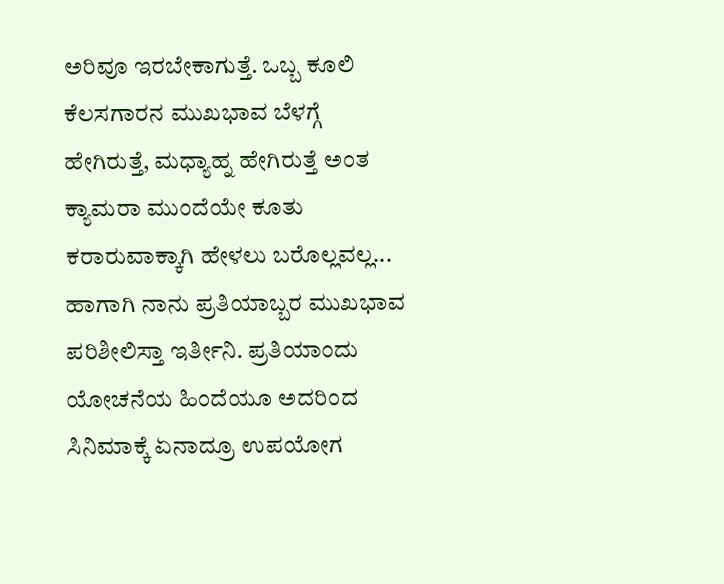ಅರಿವೂ ಇರಬೇಕಾಗುತ್ತೆ. ಒಬ್ಬ ಕೂಲಿ ಕೆಲಸಗಾರನ ಮುಖಭಾವ ಬೆಳಗ್ಗೆ ಹೇಗಿರುತ್ತೆ, ಮಧ್ಯಾಹ್ನ ಹೇಗಿರುತ್ತೆ ಅಂತ ಕ್ಯಾಮರಾ ಮುಂದೆಯೇ ಕೂತು ಕರಾರುವಾಕ್ಕಾಗಿ ಹೇಳಲು ಬರೊಲ್ಲವಲ್ಲ...
ಹಾಗಾಗಿ ನಾನು ಪ್ರತಿಯಾಬ್ಬರ ಮುಖಭಾವ ಪರಿಶೀಲಿಸ್ತಾ ಇರ್ತೀನಿ. ಪ್ರತಿಯಾಂದು ಯೋಚನೆಯ ಹಿಂದೆಯೂ ಅದರಿಂದ ಸಿನಿಮಾಕ್ಕೆ ಏನಾದ್ರೂ ಉಪಯೋಗ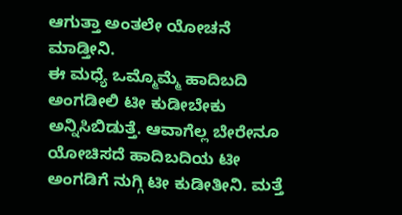ಆಗುತ್ತಾ ಅಂತಲೇ ಯೋಚನೆ ಮಾಡ್ತೀನಿ.
ಈ ಮಧ್ಯೆ ಒಮ್ಮೊಮ್ಮೆ ಹಾದಿಬದಿ ಅಂಗಡೀಲಿ ಟೀ ಕುಡೀಬೇಕು ಅನ್ನಿಸಿಬಿಡುತ್ತೆ. ಆವಾಗೆಲ್ಲ ಬೇರೇನೂ ಯೋಚಿಸದೆ ಹಾದಿಬದಿಯ ಟೀ ಅಂಗಡಿಗೆ ನುಗ್ಗಿ ಟೀ ಕುಡೀತೀನಿ. ಮತ್ತೆ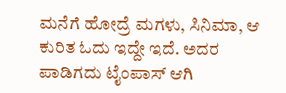ಮನೆಗೆ ಹೋದ್ರೆ ಮಗಳು, ಸಿನಿಮಾ, ಆ ಕುರಿತ ಓದು ಇದ್ದೇ ಇದೆ. ಅದರ ಪಾಡಿಗದು ಟೈಂಪಾಸ್ ಆಗಿ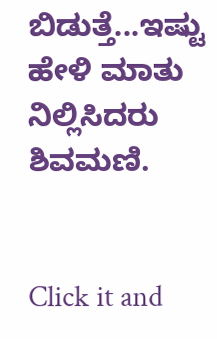ಬಿಡುತ್ತೆ...ಇಷ್ಟು ಹೇಳಿ ಮಾತು ನಿಲ್ಲಿಸಿದರು ಶಿವಮಣಿ.


Click it and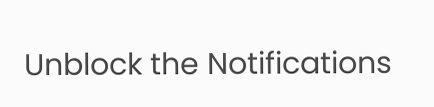Unblock the Notifications